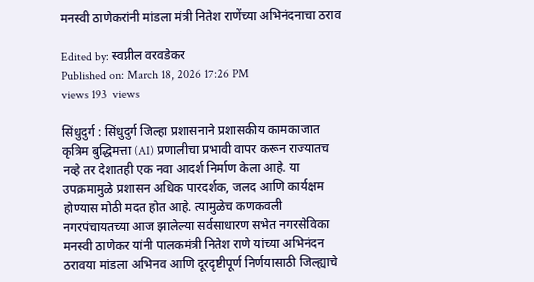मनस्वी ठाणेकरांनी मांडला मंत्री नितेश राणेंच्या अभिनंदनाचा ठराव

Edited by: स्वप्नील वरवडेकर
Published on: March 18, 2026 17:26 PM
views 193  views

सिंधुदुर्ग : सिंधुदुर्ग जिल्हा प्रशासनाने प्रशासकीय कामकाजात कृत्रिम बुद्धिमत्ता (AI) प्रणालीचा प्रभावी वापर करून राज्यातच नव्हे तर देशातही एक नवा आदर्श निर्माण केला आहे. या उपक्रमामुळे प्रशासन अधिक पारदर्शक, जलद आणि कार्यक्षम होण्यास मोठी मदत होत आहे. त्यामुळेच कणकवली नगरपंचायतच्या आज झालेल्या सर्वसाधारण सभेत नगरसेविका मनस्वी ठाणेकर यांनी पालकमंत्री नितेश राणे यांच्या अभिनंदन ठरावया मांडला अभिनव आणि दूरदृष्टीपूर्ण निर्णयासाठी जिल्ह्याचे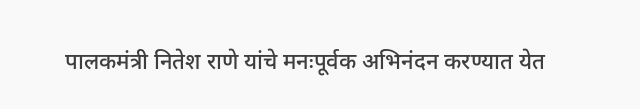पालकमंत्री नितेश राणे यांचे मनःपूर्वक अभिनंदन करण्यात येत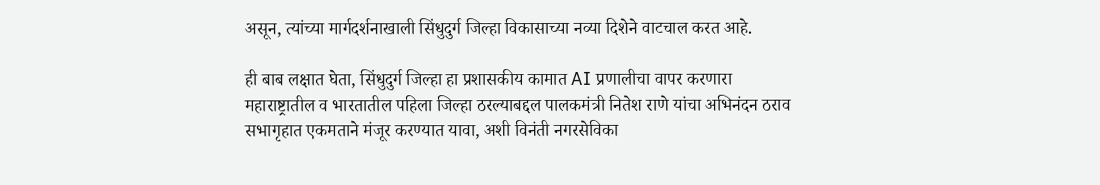असून, त्यांच्या मार्गदर्शनाखाली सिंधुदुर्ग जिल्हा विकासाच्या नव्या दिशेने वाटचाल करत आहे.

ही बाब लक्षात घेता, सिंधुदुर्ग जिल्हा हा प्रशासकीय कामात AI प्रणालीचा वापर करणारा महाराष्ट्रातील व भारतातील पहिला जिल्हा ठरल्याबद्दल पालकमंत्री नितेश राणे यांचा अभिनंदन ठराव सभागृहात एकमताने मंजूर करण्यात यावा, अशी विनंती नगरसेविका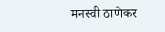मनस्वी ठाणेकर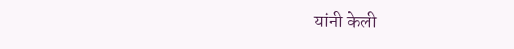यांनी केली